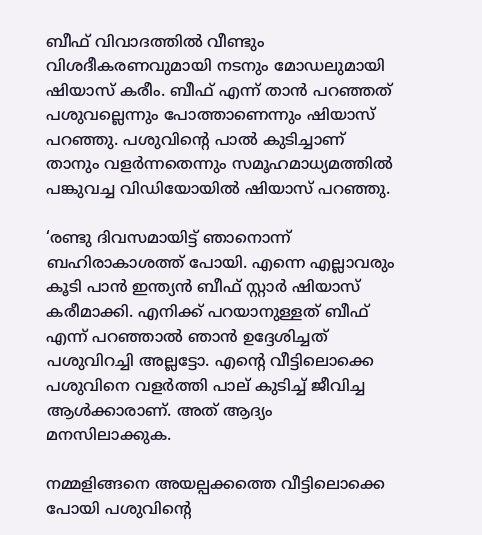ബീഫ് വിവാദത്തില്‍ വീണ്ടും വിശദീകരണവുമായി നടനും മോഡലുമായി ഷിയാസ് കരീം. ബീഫ് എന്ന് താന്‍ പറഞ്ഞത് പശുവല്ലെന്നും പോത്താണെന്നും ഷിയാസ് പറ‍ഞ്ഞു. പശുവിന്‍റെ പാല്‍ കുടിച്ചാണ് താനും വളര്‍ന്നതെന്നും സമൂഹമാധ്യമത്തില്‍ പങ്കുവച്ച വിഡിയോയില്‍ ഷിയാസ് പറഞ്ഞു.

‘രണ്ടു ദിവസമായിട്ട് ഞാനൊന്ന് ബഹിരാകാശത്ത് പോയി. എന്നെ എല്ലാവരും കൂടി പാൻ ഇന്ത്യൻ ബീഫ് സ്റ്റാർ ഷിയാസ് കരീമാക്കി. എനിക്ക് പറയാനുള്ളത് ബീഫ് എന്ന് പറഞ്ഞാൽ ഞാൻ ഉദ്ദേശിച്ചത് പശുവിറച്ചി അല്ലട്ടോ. എന്റെ വീട്ടിലൊക്കെ പശുവിനെ വളർത്തി പാല് കുടിച്ച് ജീവിച്ച ആൾക്കാരാണ്. അത് ആദ്യം മനസിലാക്കുക.

നമ്മളിങ്ങനെ അയല്പക്കത്തെ വീട്ടിലൊക്കെ പോയി പശുവിന്റെ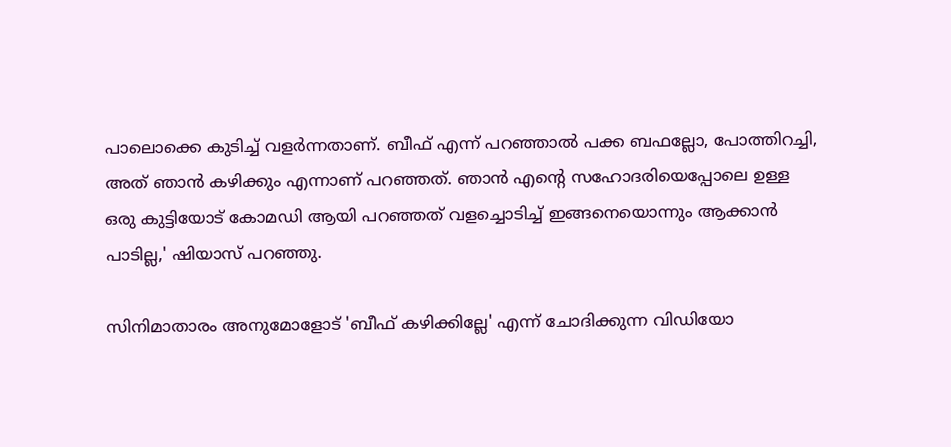പാലൊക്കെ കുടിച്ച് വളർന്നതാണ്. ബീഫ് എന്ന് പറഞ്ഞാൽ പക്ക ബഫല്ലോ, പോത്തിറച്ചി, അത് ഞാൻ കഴിക്കും എന്നാണ് പറഞ്ഞത്. ഞാൻ എന്റെ സഹോദരിയെപ്പോലെ ഉള്ള ഒരു കുട്ടിയോട് കോമഡി ആയി പറഞ്ഞത് വളച്ചൊടിച്ച് ഇങ്ങനെയൊന്നും ആക്കാൻ പാടില്ല,' ഷിയാസ് പറഞ്ഞു.

സിനിമാതാരം അനുമോളോട് 'ബീഫ് കഴിക്കില്ലേ' എന്ന് ചോദിക്കുന്ന വിഡിയോ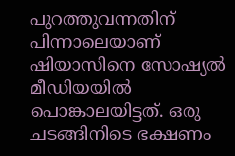പുറത്തുവന്നതിന് പിന്നാലെയാണ് ഷിയാസിനെ സോഷ്യല്‍ മീഡിയയില്‍ പൊങ്കാലയിട്ടത്. ഒരു ചടങ്ങിനിടെ ഭക്ഷണം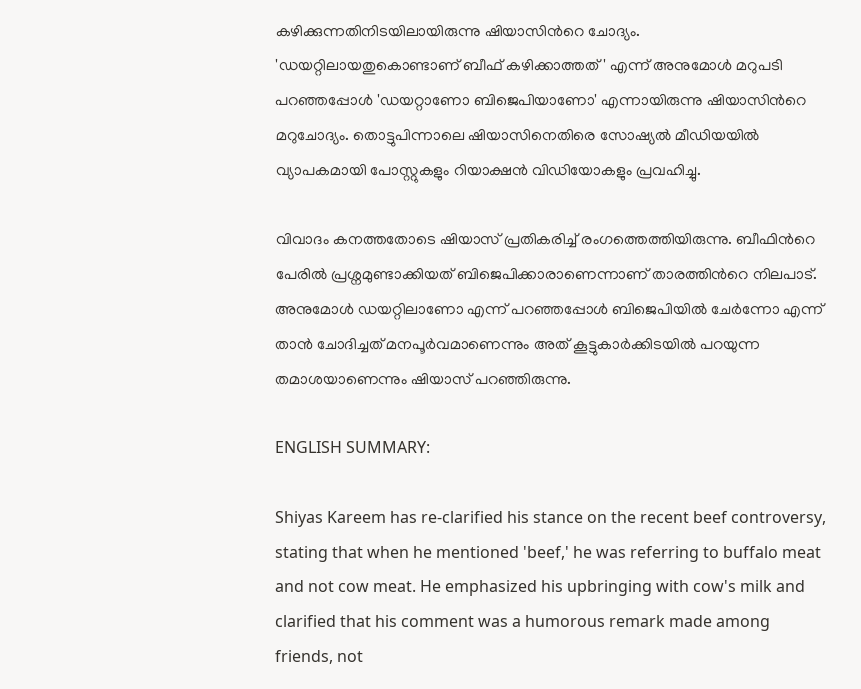കഴിക്കുന്നതിനിടയിലായിരുന്നു ഷിയാസിന്‍റെ ചോദ്യം. 'ഡയറ്റിലായതുകൊണ്ടാണ് ബീഫ് കഴിക്കാത്തത്' എന്ന് അനുമോള്‍ മറുപടി പറഞ്ഞപ്പോള്‍ 'ഡയറ്റാണോ ബിജെപിയാണോ' എന്നായിരുന്നു ഷിയാസിന്‍റെ മറുചോദ്യം. തൊട്ടുപിന്നാലെ ഷിയാസിനെതിരെ സോഷ്യല്‍ മീഡിയയില്‍ വ്യാപകമായി പോസ്റ്റുകളും റിയാക്ഷന്‍ വിഡിയോകളും പ്രവഹിച്ചു.

വിവാദം കനത്തതോടെ ഷിയാസ് പ്രതികരിച്ച് രംഗത്തെത്തിയിരുന്നു. ബീഫിന്‍റെ പേരില്‍ പ്രശ്നമുണ്ടാക്കിയത് ബിജെപിക്കാരാണെന്നാണ് താരത്തിന്‍റെ നിലപാട്. അനുമോള്‍ ഡയറ്റിലാണോ എന്ന് പറഞ്ഞപ്പോള്‍ ബിജെപിയില്‍ ചേര്‍ന്നോ എന്ന് താന്‍ ചോദിച്ചത് മനപൂര്‍വമാണെന്നും അത് കൂട്ടുകാര്‍ക്കിടയില്‍ പറയുന്ന തമാശയാണെന്നും ഷിയാസ് പറഞ്ഞിരുന്നു.

ENGLISH SUMMARY:

Shiyas Kareem has re-clarified his stance on the recent beef controversy, stating that when he mentioned 'beef,' he was referring to buffalo meat and not cow meat. He emphasized his upbringing with cow's milk and clarified that his comment was a humorous remark made among friends, not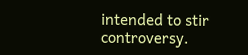intended to stir controversy.